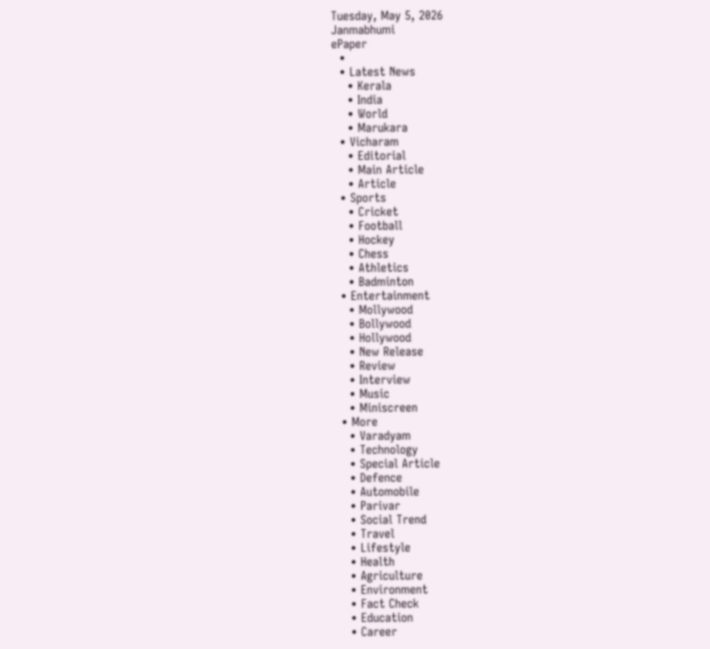Tuesday, May 5, 2026
Janmabhumi
ePaper
  •
  • Latest News
    • Kerala
    • India
    • World
    • Marukara
  • Vicharam
    • Editorial
    • Main Article
    • Article
  • Sports
    • Cricket
    • Football
    • Hockey
    • Chess
    • Athletics
    • Badminton
  • Entertainment
    • Mollywood
    • Bollywood
    • Hollywood
    • New Release
    • Review
    • Interview
    • Music
    • Miniscreen
  • More
    • Varadyam
    • Technology
    • Special Article
    • Defence
    • Automobile
    • Parivar
    • Social Trend
    • Travel
    • Lifestyle
    • Health
    • Agriculture
    • Environment
    • Fact Check
    • Education
    • Career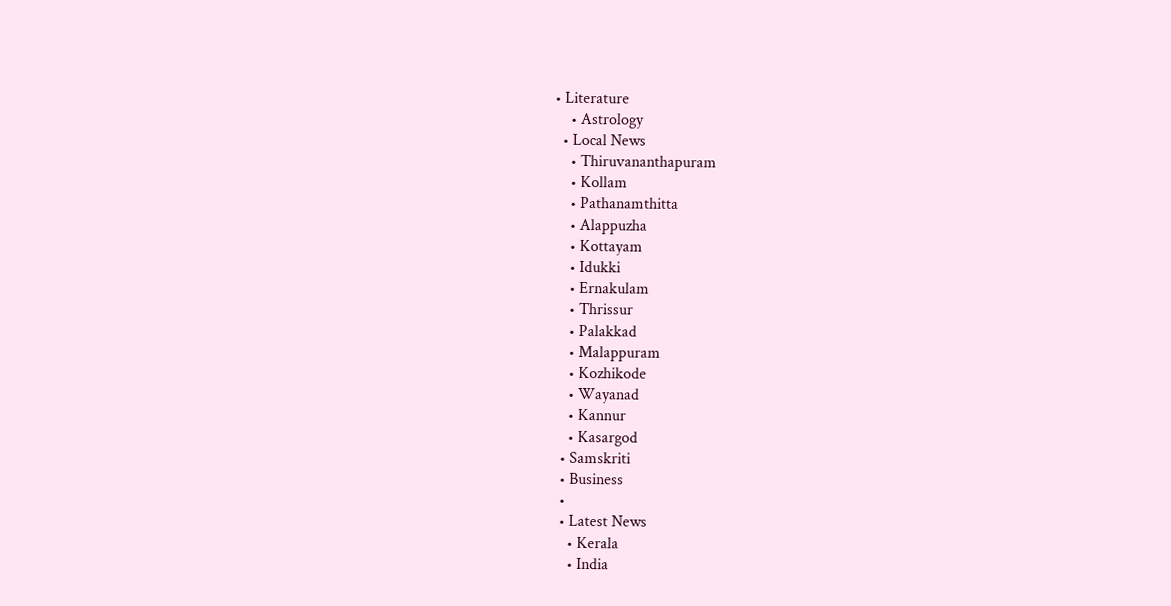• Literature
    • Astrology
  • Local News
    • Thiruvananthapuram
    • Kollam
    • Pathanamthitta
    • Alappuzha
    • Kottayam
    • Idukki
    • Ernakulam
    • Thrissur
    • Palakkad
    • Malappuram
    • Kozhikode
    • Wayanad
    • Kannur
    • Kasargod
  • Samskriti
  • Business
  •
  • Latest News
    • Kerala
    • India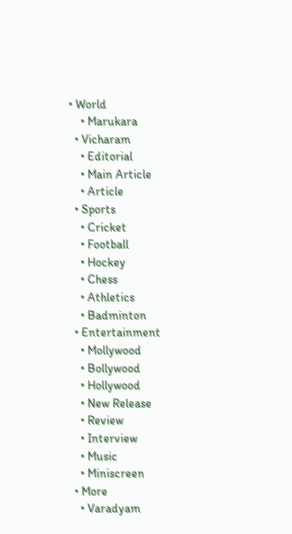• World
    • Marukara
  • Vicharam
    • Editorial
    • Main Article
    • Article
  • Sports
    • Cricket
    • Football
    • Hockey
    • Chess
    • Athletics
    • Badminton
  • Entertainment
    • Mollywood
    • Bollywood
    • Hollywood
    • New Release
    • Review
    • Interview
    • Music
    • Miniscreen
  • More
    • Varadyam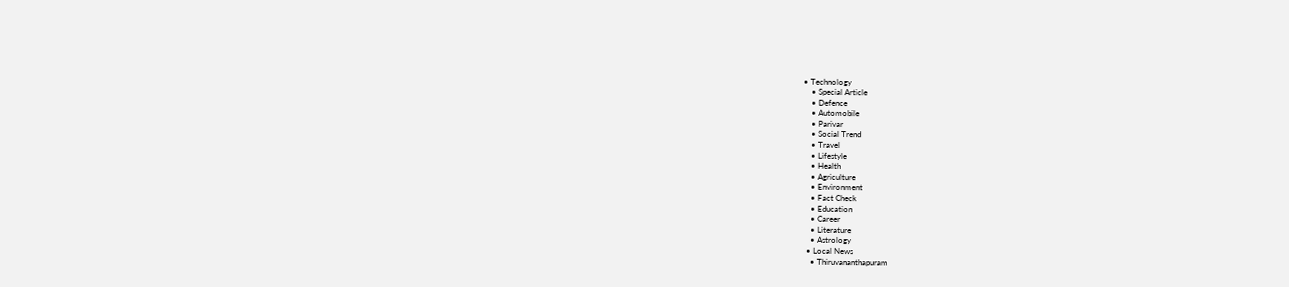• Technology
    • Special Article
    • Defence
    • Automobile
    • Parivar
    • Social Trend
    • Travel
    • Lifestyle
    • Health
    • Agriculture
    • Environment
    • Fact Check
    • Education
    • Career
    • Literature
    • Astrology
  • Local News
    • Thiruvananthapuram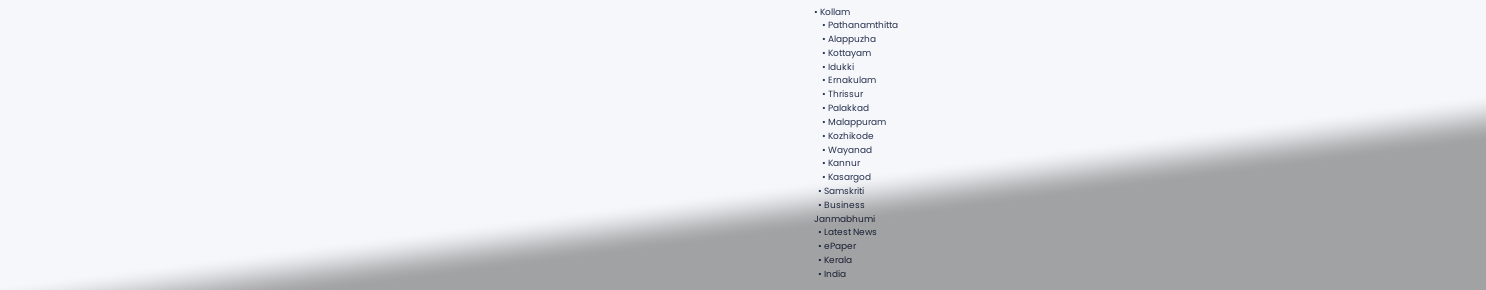• Kollam
    • Pathanamthitta
    • Alappuzha
    • Kottayam
    • Idukki
    • Ernakulam
    • Thrissur
    • Palakkad
    • Malappuram
    • Kozhikode
    • Wayanad
    • Kannur
    • Kasargod
  • Samskriti
  • Business
Janmabhumi
  • Latest News
  • ePaper
  • Kerala
  • India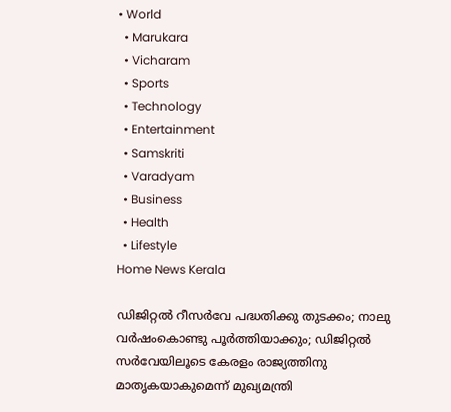• World
  • Marukara
  • Vicharam
  • Sports
  • Technology
  • Entertainment
  • Samskriti
  • Varadyam
  • Business
  • Health
  • Lifestyle
Home News Kerala

ഡിജിറ്റല്‍ റീസര്‍വേ പദ്ധതിക്കു തുടക്കം; നാലു വര്‍ഷംകൊണ്ടു പൂര്‍ത്തിയാക്കും; ഡിജിറ്റല്‍ സര്‍വേയിലൂടെ കേരളം രാജ്യത്തിനു മാതൃകയാകുമെന്ന് മുഖ്യമന്ത്രി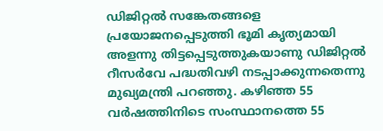ഡിജിറ്റല്‍ സങ്കേതങ്ങളെ പ്രയോജനപ്പെടുത്തി ഭൂമി കൃത്യമായി അളന്നു തിട്ടപ്പെടുത്തുകയാണു ഡിജിറ്റല്‍ റീസര്‍വേ പദ്ധതിവഴി നടപ്പാക്കുന്നതെന്നു മുഖ്യമന്ത്രി പറഞ്ഞു. കഴിഞ്ഞ 55 വര്‍ഷത്തിനിടെ സംസ്ഥാനത്തെ 55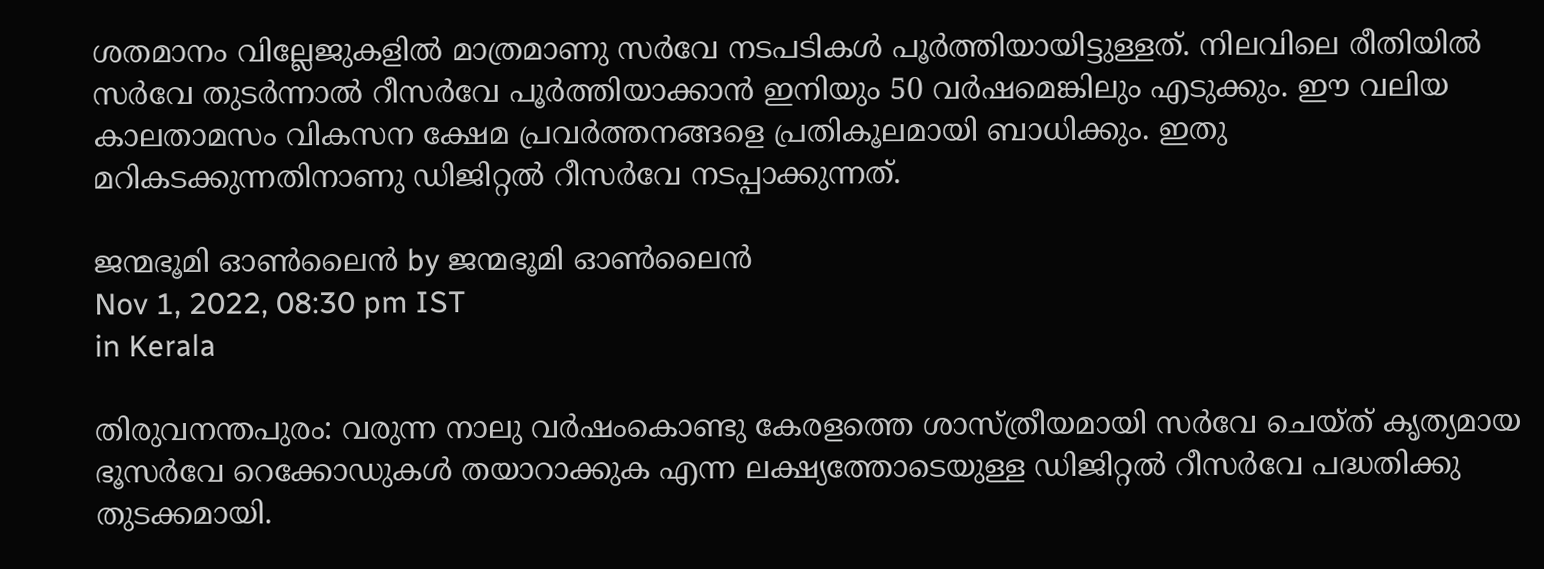ശതമാനം വില്ലേജുകളില്‍ മാത്രമാണു സര്‍വേ നടപടികള്‍ പൂര്‍ത്തിയായിട്ടുള്ളത്. നിലവിലെ രീതിയില്‍ സര്‍വേ തുടര്‍ന്നാല്‍ റീസര്‍വേ പൂര്‍ത്തിയാക്കാന്‍ ഇനിയും 50 വര്‍ഷമെങ്കിലും എടുക്കും. ഈ വലിയ കാലതാമസം വികസന ക്ഷേമ പ്രവര്‍ത്തനങ്ങളെ പ്രതികൂലമായി ബാധിക്കും. ഇതു മറികടക്കുന്നതിനാണു ഡിജിറ്റല്‍ റീസര്‍വേ നടപ്പാക്കുന്നത്.

ജന്മഭൂമി ഓണ്‍ലൈന്‍ by ജന്മഭൂമി ഓണ്‍ലൈന്‍
Nov 1, 2022, 08:30 pm IST
in Kerala

തിരുവനന്തപുരം: വരുന്ന നാലു വര്‍ഷംകൊണ്ടു കേരളത്തെ ശാസ്ത്രീയമായി സര്‍വേ ചെയ്ത് കൃത്യമായ ഭൂസര്‍വേ റെക്കോഡുകള്‍ തയാറാക്കുക എന്ന ലക്ഷ്യത്തോടെയുള്ള ഡിജിറ്റല്‍ റീസര്‍വേ പദ്ധതിക്കു തുടക്കമായി.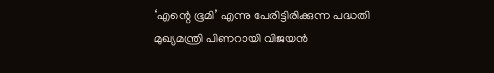‘എന്റെ ഭൂമി’ എന്നു പേരിട്ടിരിക്കുന്ന പദ്ധതി മുഖ്യമന്ത്രി പിണറായി വിജയന്‍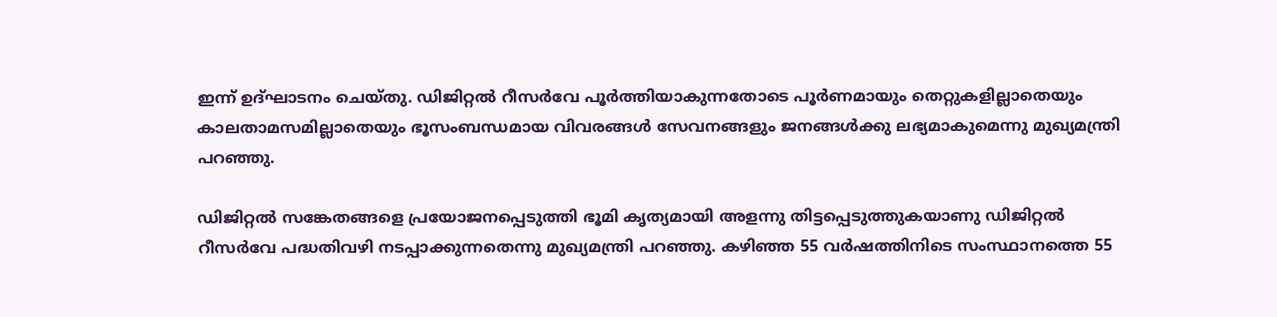ഇന്ന് ഉദ്ഘാടനം ചെയ്തു. ഡിജിറ്റല്‍ റീസര്‍വേ പൂര്‍ത്തിയാകുന്നതോടെ പൂര്‍ണമായും തെറ്റുകളില്ലാതെയും കാലതാമസമില്ലാതെയും ഭൂസംബന്ധമായ വിവരങ്ങള്‍ സേവനങ്ങളും ജനങ്ങള്‍ക്കു ലഭ്യമാകുമെന്നു മുഖ്യമന്ത്രി പറഞ്ഞു.

ഡിജിറ്റല്‍ സങ്കേതങ്ങളെ പ്രയോജനപ്പെടുത്തി ഭൂമി കൃത്യമായി അളന്നു തിട്ടപ്പെടുത്തുകയാണു ഡിജിറ്റല്‍ റീസര്‍വേ പദ്ധതിവഴി നടപ്പാക്കുന്നതെന്നു മുഖ്യമന്ത്രി പറഞ്ഞു. കഴിഞ്ഞ 55 വര്‍ഷത്തിനിടെ സംസ്ഥാനത്തെ 55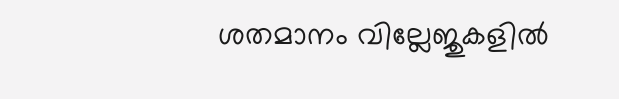ശതമാനം വില്ലേജുകളില്‍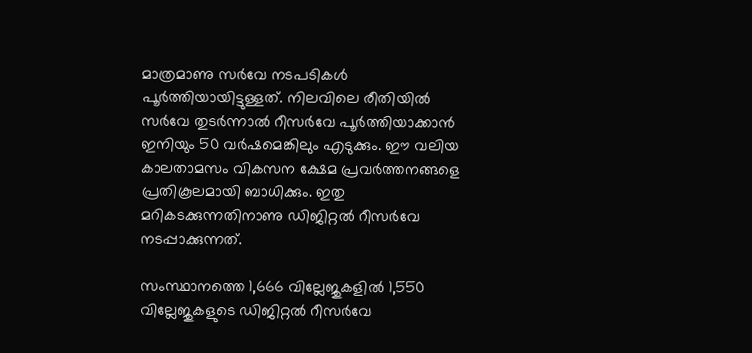മാത്രമാണു സര്‍വേ നടപടികള്‍ പൂര്‍ത്തിയായിട്ടുള്ളത്. നിലവിലെ രീതിയില്‍ സര്‍വേ തുടര്‍ന്നാല്‍ റീസര്‍വേ പൂര്‍ത്തിയാക്കാന്‍ ഇനിയും 50 വര്‍ഷമെങ്കിലും എടുക്കും. ഈ വലിയ കാലതാമസം വികസന ക്ഷേമ പ്രവര്‍ത്തനങ്ങളെ പ്രതികൂലമായി ബാധിക്കും. ഇതു മറികടക്കുന്നതിനാണു ഡിജിറ്റല്‍ റീസര്‍വേ നടപ്പാക്കുന്നത്.

സംസ്ഥാനത്തെ 1,666 വില്ലേജുകളില്‍ 1,550 വില്ലേജുകളുടെ ഡിജിറ്റല്‍ റീസര്‍വേ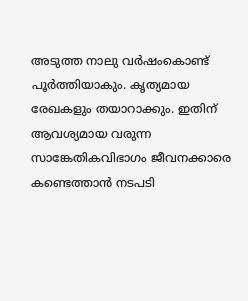അടുത്ത നാലു വര്‍ഷംകൊണ്ട് പൂര്‍ത്തിയാകും. കൃത്യമായ രേഖകളും തയാറാക്കും. ഇതിന് ആവശ്യമായ വരുന്ന സാങ്കേതികവിഭാഗം ജീവനക്കാരെ കണ്ടെത്താന്‍ നടപടി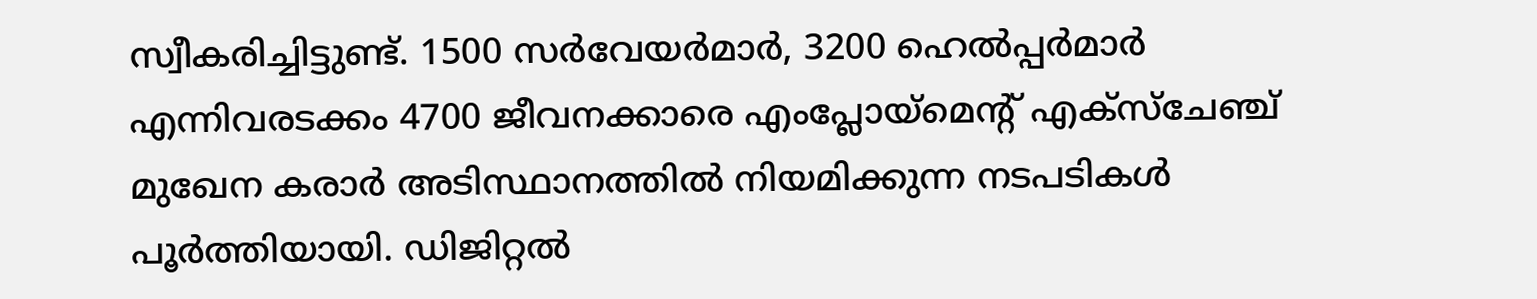സ്വീകരിച്ചിട്ടുണ്ട്. 1500 സര്‍വേയര്‍മാര്‍, 3200 ഹെല്‍പ്പര്‍മാര്‍ എന്നിവരടക്കം 4700 ജീവനക്കാരെ എംപ്ലോയ്‌മെന്റ് എക്‌സ്‌ചേഞ്ച് മുഖേന കരാര്‍ അടിസ്ഥാനത്തില്‍ നിയമിക്കുന്ന നടപടികള്‍ പൂര്‍ത്തിയായി. ഡിജിറ്റല്‍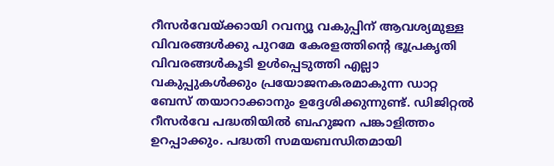റീസര്‍വേയ്‌ക്കായി റവന്യൂ വകുപ്പിന് ആവശ്യമുള്ള വിവരങ്ങള്‍ക്കു പുറമേ കേരളത്തിന്റെ ഭൂപ്രകൃതി വിവരങ്ങള്‍കൂടി ഉള്‍പ്പെടുത്തി എല്ലാ വകുപ്പുകള്‍ക്കും പ്രയോജനകരമാകുന്ന ഡാറ്റ ബേസ് തയാറാക്കാനും ഉദ്ദേശിക്കുന്നുണ്ട്. ഡിജിറ്റല്‍ റീസര്‍വേ പദ്ധതിയില്‍ ബഹുജന പങ്കാളിത്തം ഉറപ്പാക്കും. പദ്ധതി സമയബന്ധിതമായി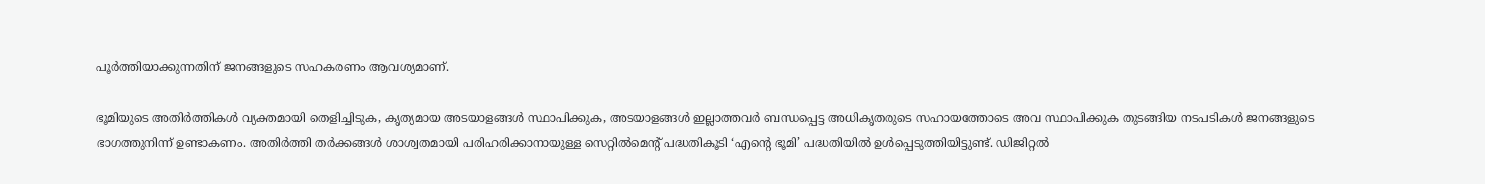പൂര്‍ത്തിയാക്കുന്നതിന് ജനങ്ങളുടെ സഹകരണം ആവശ്യമാണ്.

ഭൂമിയുടെ അതിര്‍ത്തികള്‍ വ്യക്തമായി തെളിച്ചിടുക, കൃത്യമായ അടയാളങ്ങള്‍ സ്ഥാപിക്കുക, അടയാളങ്ങള്‍ ഇല്ലാത്തവര്‍ ബന്ധപ്പെട്ട അധികൃതരുടെ സഹായത്തോടെ അവ സ്ഥാപിക്കുക തുടങ്ങിയ നടപടികള്‍ ജനങ്ങളുടെ ഭാഗത്തുനിന്ന് ഉണ്ടാകണം. അതിര്‍ത്തി തര്‍ക്കങ്ങള്‍ ശാശ്വതമായി പരിഹരിക്കാനായുള്ള സെറ്റില്‍മെന്റ് പദ്ധതികൂടി ‘എന്റെ ഭൂമി’ പദ്ധതിയില്‍ ഉള്‍പ്പെടുത്തിയിട്ടുണ്ട്. ഡിജിറ്റല്‍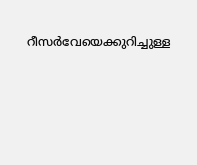റീസര്‍വേയെക്കുറിച്ചുള്ള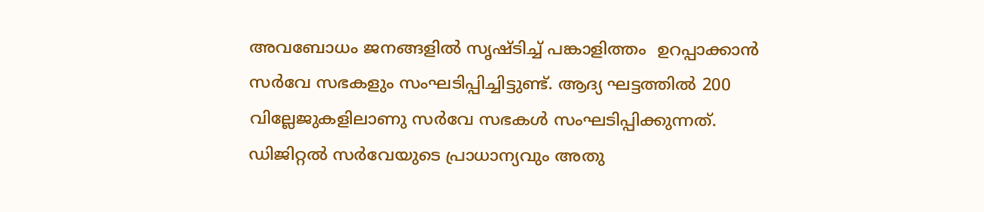അവബോധം ജനങ്ങളില്‍ സൃഷ്ടിച്ച് പങ്കാളിത്തം  ഉറപ്പാക്കാന്‍ സര്‍വേ സഭകളും സംഘടിപ്പിച്ചിട്ടുണ്ട്. ആദ്യ ഘട്ടത്തില്‍ 200 വില്ലേജുകളിലാണു സര്‍വേ സഭകള്‍ സംഘടിപ്പിക്കുന്നത്. ഡിജിറ്റല്‍ സര്‍വേയുടെ പ്രാധാന്യവും അതു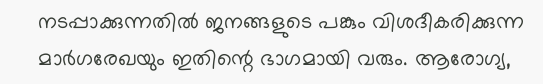നടപ്പാക്കുന്നതില്‍ ജനങ്ങളുടെ പങ്കും വിശദീകരിക്കുന്ന മാര്‍ഗരേഖയും ഇതിന്റെ ഭാഗമായി വരും. ആരോഗ്യ,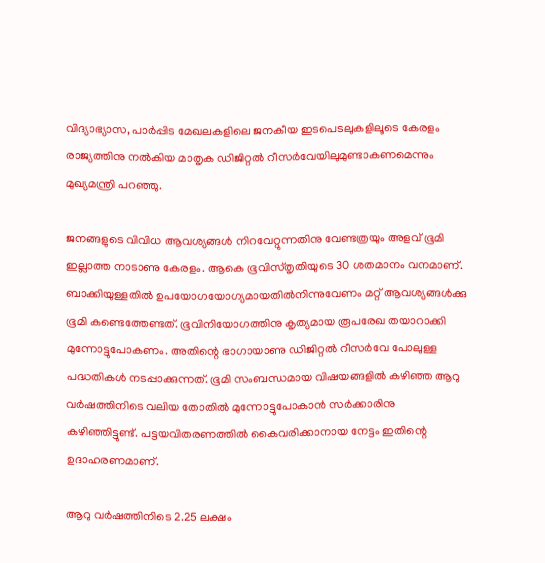വിദ്യാഭ്യാസ, പാര്‍പ്പിട മേഖലകളിലെ ജനകീയ ഇടപെടലുകളിലൂടെ കേരളം രാജ്യത്തിനു നല്‍കിയ മാതൃക ഡിജിറ്റല്‍ റീസര്‍വേയിലുമുണ്ടാകണമെന്നും മുഖ്യമന്ത്രി പറഞ്ഞു.

ജനങ്ങളുടെ വിവിധ ആവശ്യങ്ങള്‍ നിറവേറ്റുന്നതിനു വേണ്ടത്രയും അളവ് ഭൂമി ഇല്ലാത്ത നാടാണു കേരളം. ആകെ ഭൂവിസ്തൃതിയുടെ 30 ശതമാനം വനമാണ്. ബാക്കിയുള്ളതില്‍ ഉപയോഗയോഗ്യമായതില്‍നിന്നുവേണം മറ്റ് ആവശ്യങ്ങള്‍ക്കു ഭൂമി കണ്ടെത്തേണ്ടത്. ഭൂവിനിയോഗത്തിനു കൃത്യമായ രൂപരേഖ തയാറാക്കി മുന്നോട്ടുപോകണം. അതിന്റെ ഭാഗായാണു ഡിജിറ്റല്‍ റീസര്‍വേ പോലുള്ള പദ്ധതികള്‍ നടപ്പാക്കുന്നത്. ഭൂമി സംബന്ധമായ വിഷയങ്ങളില്‍ കഴിഞ്ഞ ആറു വര്‍ഷത്തിനിടെ വലിയ തോതില്‍ മുന്നോട്ടുപോകാന്‍ സര്‍ക്കാരിനു കഴിഞ്ഞിട്ടുണ്ട്. പട്ടയവിതരണത്തില്‍ കൈവരിക്കാനായ നേട്ടം ഇതിന്റെ ഉദാഹരണമാണ്.

ആറു വര്‍ഷത്തിനിടെ 2.25 ലക്ഷം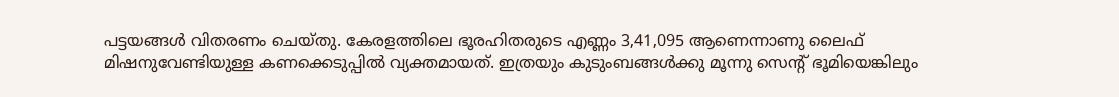പട്ടയങ്ങള്‍ വിതരണം ചെയ്തു. കേരളത്തിലെ ഭൂരഹിതരുടെ എണ്ണം 3,41,095 ആണെന്നാണു ലൈഫ് മിഷനുവേണ്ടിയുള്ള കണക്കെടുപ്പില്‍ വ്യക്തമായത്. ഇത്രയും കുടുംബങ്ങള്‍ക്കു മൂന്നു സെന്റ് ഭൂമിയെങ്കിലും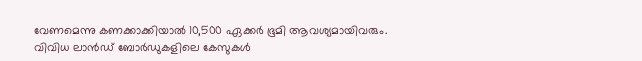വേണമെന്നു കണക്കാക്കിയാല്‍ 10,500 ഏക്കര്‍ ഭൂമി ആവശ്യമായിവരും. വിവിധ ലാന്‍ഡ് ബോര്‍ഡുകളിലെ കേസുകള്‍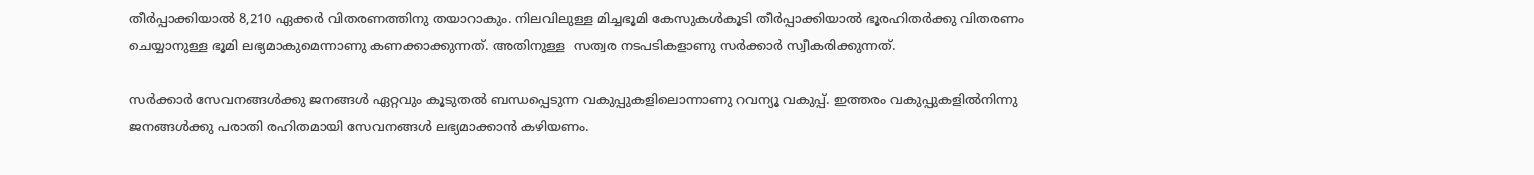തീര്‍പ്പാക്കിയാല്‍ 8,210 ഏക്കര്‍ വിതരണത്തിനു തയാറാകും. നിലവിലുള്ള മിച്ചഭൂമി കേസുകള്‍കൂടി തീര്‍പ്പാക്കിയാല്‍ ഭൂരഹിതര്‍ക്കു വിതരണം ചെയ്യാനുള്ള ഭൂമി ലഭ്യമാകുമെന്നാണു കണക്കാക്കുന്നത്. അതിനുള്ള  സത്വര നടപടികളാണു സര്‍ക്കാര്‍ സ്വീകരിക്കുന്നത്.

സര്‍ക്കാര്‍ സേവനങ്ങള്‍ക്കു ജനങ്ങള്‍ ഏറ്റവും കൂടുതല്‍ ബന്ധപ്പെടുന്ന വകുപ്പുകളിലൊന്നാണു റവന്യൂ വകുപ്പ്. ഇത്തരം വകുപ്പുകളില്‍നിന്നു ജനങ്ങള്‍ക്കു പരാതി രഹിതമായി സേവനങ്ങള്‍ ലഭ്യമാക്കാന്‍ കഴിയണം.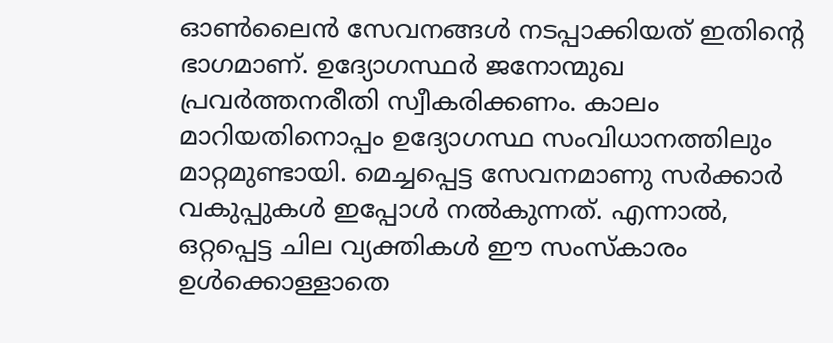ഓണ്‍ലൈന്‍ സേവനങ്ങള്‍ നടപ്പാക്കിയത് ഇതിന്റെ ഭാഗമാണ്. ഉദ്യോഗസ്ഥര്‍ ജനോന്മുഖ പ്രവര്‍ത്തനരീതി സ്വീകരിക്കണം. കാലം മാറിയതിനൊപ്പം ഉദ്യോഗസ്ഥ സംവിധാനത്തിലും മാറ്റമുണ്ടായി. മെച്ചപ്പെട്ട സേവനമാണു സര്‍ക്കാര്‍ വകുപ്പുകള്‍ ഇപ്പോള്‍ നല്‍കുന്നത്. എന്നാല്‍, ഒറ്റപ്പെട്ട ചില വ്യക്തികള്‍ ഈ സംസ്‌കാരം ഉള്‍ക്കൊള്ളാതെ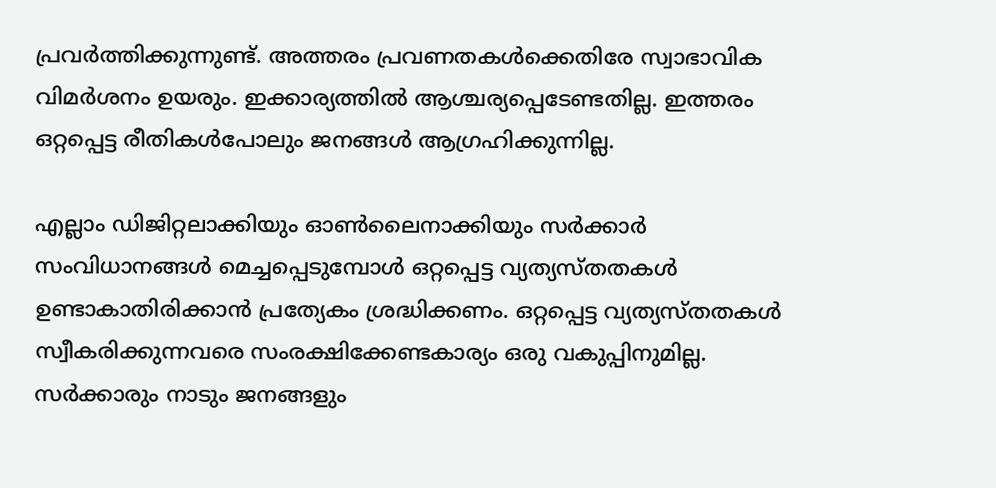പ്രവര്‍ത്തിക്കുന്നുണ്ട്. അത്തരം പ്രവണതകള്‍ക്കെതിരേ സ്വാഭാവിക വിമര്‍ശനം ഉയരും. ഇക്കാര്യത്തില്‍ ആശ്ചര്യപ്പെടേണ്ടതില്ല. ഇത്തരം ഒറ്റപ്പെട്ട രീതികള്‍പോലും ജനങ്ങള്‍ ആഗ്രഹിക്കുന്നില്ല.

എല്ലാം ഡിജിറ്റലാക്കിയും ഓണ്‍ലൈനാക്കിയും സര്‍ക്കാര്‍ സംവിധാനങ്ങള്‍ മെച്ചപ്പെടുമ്പോള്‍ ഒറ്റപ്പെട്ട വ്യത്യസ്തതകള്‍ ഉണ്ടാകാതിരിക്കാന്‍ പ്രത്യേകം ശ്രദ്ധിക്കണം. ഒറ്റപ്പെട്ട വ്യത്യസ്തതകള്‍ സ്വീകരിക്കുന്നവരെ സംരക്ഷിക്കേണ്ടകാര്യം ഒരു വകുപ്പിനുമില്ല. സര്‍ക്കാരും നാടും ജനങ്ങളും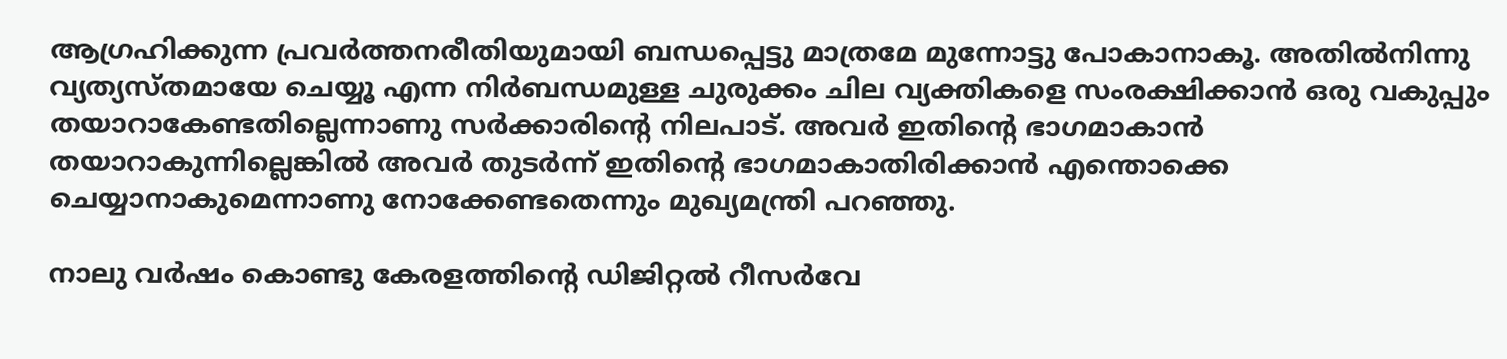ആഗ്രഹിക്കുന്ന പ്രവര്‍ത്തനരീതിയുമായി ബന്ധപ്പെട്ടു മാത്രമേ മുന്നോട്ടു പോകാനാകൂ. അതില്‍നിന്നു വ്യത്യസ്തമായേ ചെയ്യൂ എന്ന നിര്‍ബന്ധമുള്ള ചുരുക്കം ചില വ്യക്തികളെ സംരക്ഷിക്കാന്‍ ഒരു വകുപ്പും തയാറാകേണ്ടതില്ലെന്നാണു സര്‍ക്കാരിന്റെ നിലപാട്. അവര്‍ ഇതിന്റെ ഭാഗമാകാന്‍ തയാറാകുന്നില്ലെങ്കില്‍ അവര്‍ തുടര്‍ന്ന് ഇതിന്റെ ഭാഗമാകാതിരിക്കാന്‍ എന്തൊക്കെ ചെയ്യാനാകുമെന്നാണു നോക്കേണ്ടതെന്നും മുഖ്യമന്ത്രി പറഞ്ഞു.

നാലു വര്‍ഷം കൊണ്ടു കേരളത്തിന്റെ ഡിജിറ്റല്‍ റീസര്‍വേ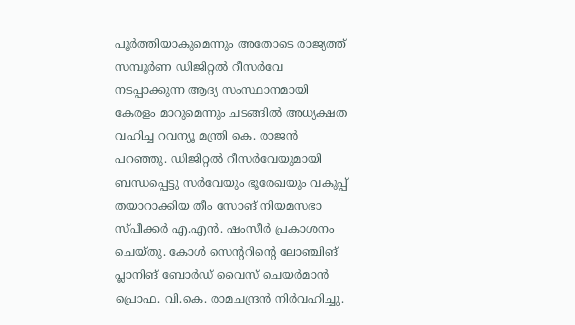പൂര്‍ത്തിയാകുമെന്നും അതോടെ രാജ്യത്ത് സമ്പൂര്‍ണ ഡിജിറ്റല്‍ റീസര്‍വേ നടപ്പാക്കുന്ന ആദ്യ സംസ്ഥാനമായി കേരളം മാറുമെന്നും ചടങ്ങില്‍ അധ്യക്ഷത വഹിച്ച റവന്യൂ മന്ത്രി കെ. രാജന്‍ പറഞ്ഞു. ഡിജിറ്റല്‍ റീസര്‍വേയുമായി ബന്ധപ്പെട്ടു സര്‍വേയും ഭൂരേഖയും വകുപ്പ് തയാറാക്കിയ തീം സോങ് നിയമസഭാ സ്പീക്കര്‍ എ.എന്‍. ഷംസീര്‍ പ്രകാശനം ചെയ്തു. കോള്‍ സെന്ററിന്റെ ലോഞ്ചിങ് പ്ലാനിങ് ബോര്‍ഡ് വൈസ് ചെയര്‍മാന്‍ പ്രൊഫ. വി.കെ. രാമചന്ദ്രന്‍ നിര്‍വഹിച്ചു.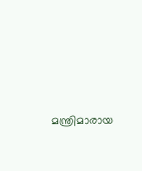മന്ത്രിമാരായ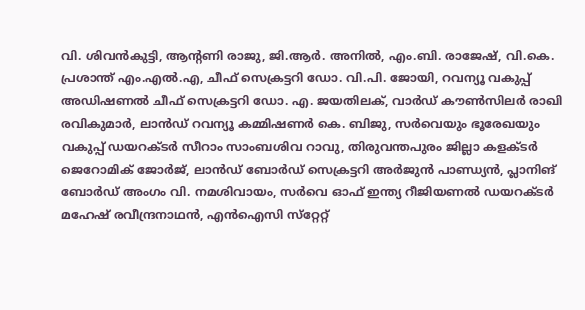വി. ശിവന്‍കുട്ടി, ആന്റണി രാജു, ജി.ആര്‍. അനില്‍, എം.ബി. രാജേഷ്, വി.കെ. പ്രശാന്ത് എം.എല്‍.എ, ചീഫ് സെക്രട്ടറി ഡോ. വി.പി. ജോയി, റവന്യൂ വകുപ്പ് അഡിഷണല്‍ ചീഫ് സെക്രട്ടറി ഡോ. എ. ജയതിലക്, വാര്‍ഡ് കൗണ്‍സിലര്‍ രാഖി രവികുമാര്‍, ലാന്‍ഡ് റവന്യൂ കമ്മിഷണര്‍ കെ. ബിജു, സര്‍വെയും ഭൂരേഖയും വകുപ്പ് ഡയറക്ടര്‍ സീറാം സാംബശിവ റാവു, തിരുവന്തപുരം ജില്ലാ കളക്ടര്‍ ജെറോമിക് ജോര്‍ജ്, ലാന്‍ഡ് ബോര്‍ഡ് സെക്രട്ടറി അര്‍ജുന്‍ പാണ്ഡ്യന്‍, പ്ലാനിങ് ബോര്‍ഡ് അംഗം വി. നമശിവായം, സര്‍വെ ഓഫ് ഇന്ത്യ റീജിയണല്‍ ഡയറക്ടര്‍ മഹേഷ് രവീന്ദ്രനാഥന്‍, എന്‍ഐസി സ്‌റ്റേറ്റ്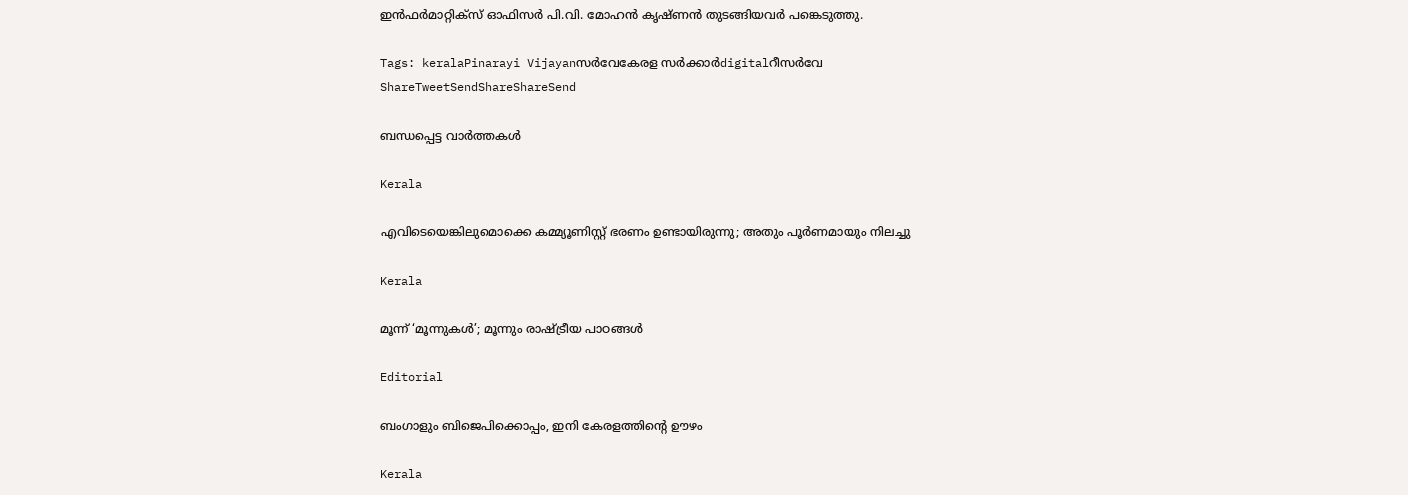ഇന്‍ഫര്‍മാറ്റിക്‌സ് ഓഫിസര്‍ പി.വി. മോഹന്‍ കൃഷ്ണന്‍ തുടങ്ങിയവര്‍ പങ്കെടുത്തു.

Tags: keralaPinarayi Vijayanസര്‍വേകേരള സര്‍ക്കാര്‍digitalറീസര്‍വേ
ShareTweetSendShareShareSend

ബന്ധപ്പെട്ട വാര്‍ത്തകള്‍

Kerala

എവിടെയെങ്കിലുമൊക്കെ കമ്മ്യൂണിസ്റ്റ് ഭരണം ഉണ്ടായിരുന്നു; അതും പൂര്‍ണമായും നിലച്ചു

Kerala

മൂന്ന് ‘മൂന്നുകള്‍’; മൂന്നും രാഷ്‌ട്രീയ പാഠങ്ങള്‍

Editorial

ബംഗാളും ബിജെപിക്കൊപ്പം, ഇനി കേരളത്തിന്റെ ഊഴം

Kerala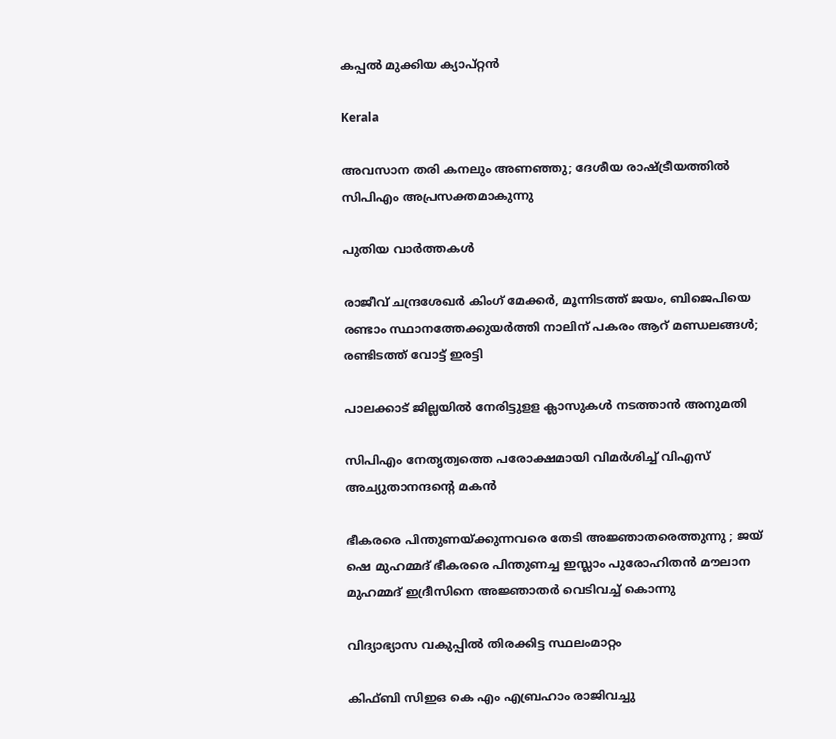കപ്പല്‍ മുക്കിയ ക്യാപ്റ്റന്‍

Kerala

അവസാന തരി കനലും അണഞ്ഞു; ദേശീയ രാഷ്‌ട്രീയത്തില്‍ സിപിഎം അപ്രസക്തമാകുന്നു

പുതിയ വാര്‍ത്തകള്‍

രാജീവ് ചന്ദ്രശേഖര്‍ കിംഗ് മേക്കര്‍, മൂന്നിടത്ത് ജയം, ബിജെപിയെ രണ്ടാം സ്ഥാനത്തേക്കുയര്‍ത്തി നാലിന് പകരം ആറ് മണ്ഡലങ്ങള്‍; രണ്ടിടത്ത് വോട്ട് ഇരട്ടി

പാലക്കാട് ജില്ലയില്‍ നേരിട്ടുളള ക്ലാസുകള്‍ നടത്താന്‍ അനുമതി

സിപിഎം നേതൃത്വത്തെ പരോക്ഷമായി വിമര്‍ശിച്ച് വിഎസ് അച്യുതാനന്ദന്റെ മകന്‍

ഭീകരരെ പിന്തുണയ്‌ക്കുന്നവരെ തേടി അജ്ഞാതരെത്തുന്നു ; ജയ് ഷെ മുഹമ്മദ് ഭീകരരെ പിന്തുണച്ച ഇസ്ലാം പുരോഹിതൻ മൗലാന മുഹമ്മദ് ഇദ്രീസിനെ അജ്ഞാതർ വെടിവച്ച് കൊന്നു

വിദ്യാഭ്യാസ വകുപ്പില്‍ തിരക്കിട്ട സ്ഥലംമാറ്റം

കിഫ്ബി സിഇഒ കെ എം എബ്രഹാം രാജിവച്ചു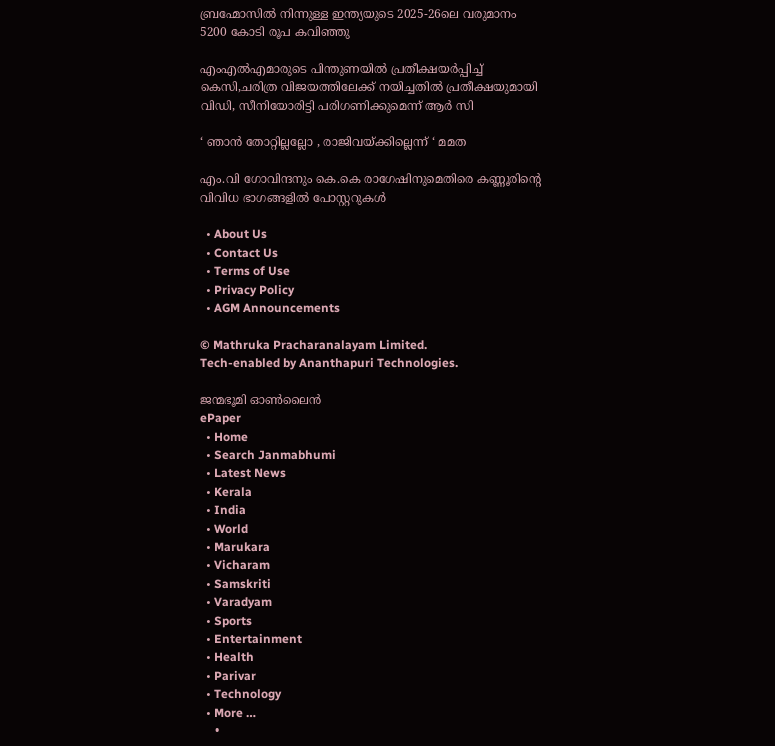ബ്രഹ്മോസില്‍ നിന്നുള്ള ഇന്ത്യയുടെ 2025-26ലെ വരുമാനം 5200 കോടി രൂപ കവിഞ്ഞു

എംഎല്‍എമാരുടെ പിന്തുണയില്‍ പ്രതീക്ഷയര്‍പ്പിച്ച് കെസി,ചരിത്ര വിജയത്തിലേക്ക് നയിച്ചതില്‍ പ്രതീക്ഷയുമായി വിഡി, സീനിയോരിട്ടി പരിഗണിക്കുമെന്ന് ആര്‍ സി

‘ ഞാൻ തോറ്റില്ലല്ലോ , രാജിവയ്‌ക്കില്ലെന്ന് ‘ മമത

എം.വി ഗോവിന്ദനും കെ.കെ രാഗേഷിനുമെതിരെ കണ്ണൂരിന്റെ വിവിധ ഭാഗങ്ങളില്‍ പോസ്റ്ററുകള്‍

  • About Us
  • Contact Us
  • Terms of Use
  • Privacy Policy
  • AGM Announcements

© Mathruka Pracharanalayam Limited.
Tech-enabled by Ananthapuri Technologies.

ജന്മഭൂമി ഓണ്‍ലൈന്‍
ePaper
  • Home
  • Search Janmabhumi
  • Latest News
  • Kerala
  • India
  • World
  • Marukara
  • Vicharam
  • Samskriti
  • Varadyam
  • Sports
  • Entertainment
  • Health
  • Parivar
  • Technology
  • More …
    •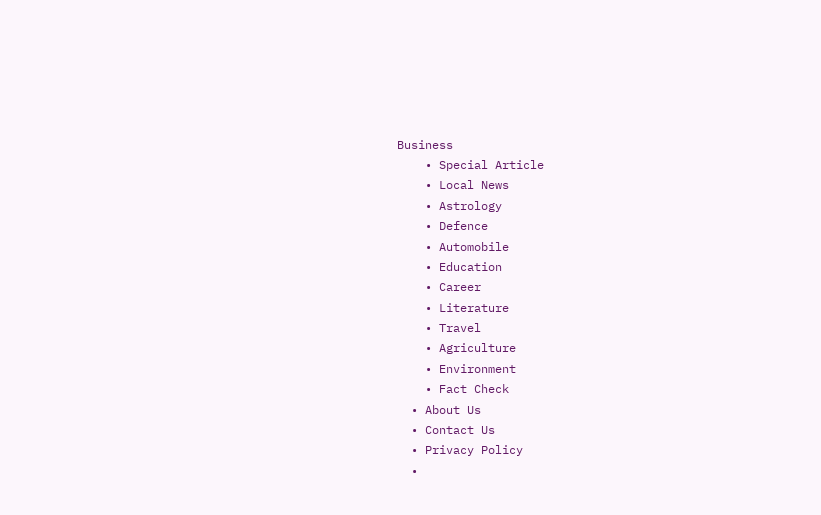Business
    • Special Article
    • Local News
    • Astrology
    • Defence
    • Automobile
    • Education
    • Career
    • Literature
    • Travel
    • Agriculture
    • Environment
    • Fact Check
  • About Us
  • Contact Us
  • Privacy Policy
  •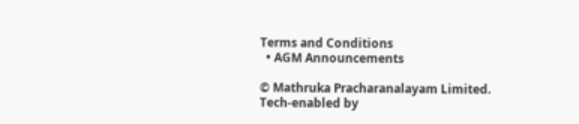Terms and Conditions
  • AGM Announcements

© Mathruka Pracharanalayam Limited.
Tech-enabled by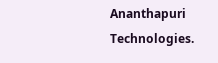Ananthapuri Technologies.